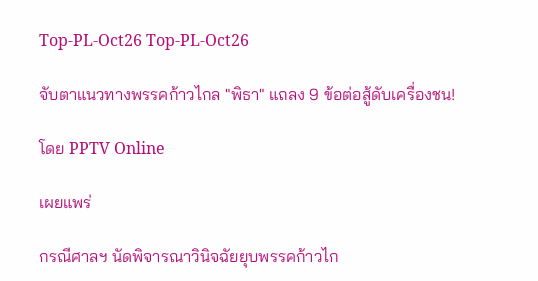Top-PL-Oct26 Top-PL-Oct26

จับตาแนวทางพรรคก้าวไกล "พิธา" แถลง 9 ข้อต่อสู้ดับเครื่องชน!

โดย PPTV Online

เผยแพร่

กรณีศาลฯ นัดพิจารณาวินิจฉัยยุบพรรคก้าวไก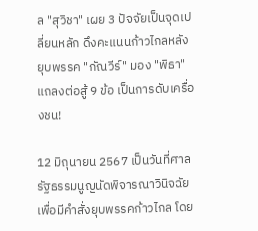ล "สุวิชา" เผย 3 ปัจจัยเป็นจุดเปลี่ยนหลัก ดึงคะแนนก้าวไกลหลังยุบพรรค "กัณวีร์" มอง "พิธา" แถลงต่อสู้ 9 ข้อ เป็นการดับเครื่องชน!

12 มิถุนายน 2567 เป็นวันที่ศาลรัฐธรรมนูญนัดพิจารณาวินิจฉัยเพื่อมีคำสั่งยุบพรรคก้าวไกล โดย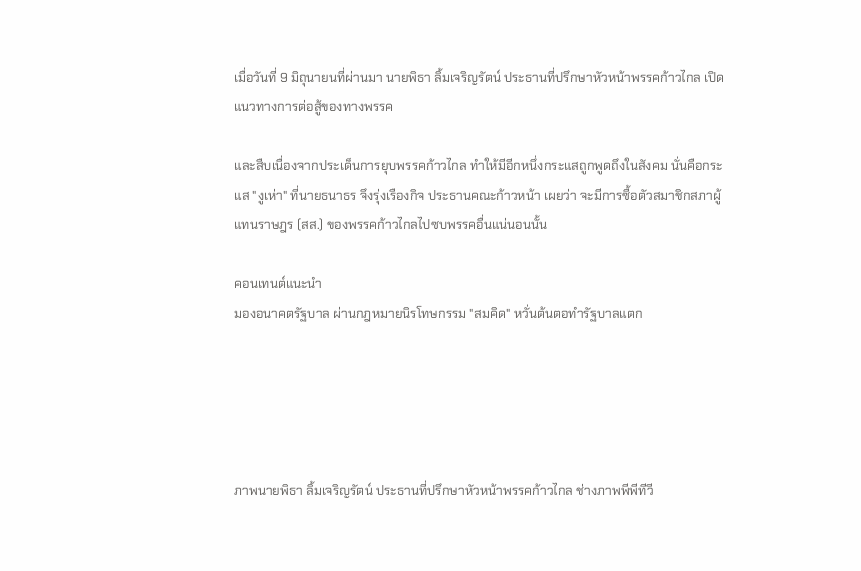เมื่อวันที่ 9 มิถุนายนที่ผ่านมา นายพิธา ลิ้มเจริญรัตน์ ประธานที่ปรึกษาหัวหน้าพรรคก้าวไกล เปิดแนวทางการต่อสู้ของทางพรรค

และสืบเนื่องจากประเด็นการยุบพรรคก้าวไกล ทำให้มีอีกหนึ่งกระแสถูกพูดถึงในสังคม นั่นคือกระแส "งูเห่า" ที่นายธนาธร จึงรุ่งเรืองกิจ ประธานคณะก้าวหน้า เผยว่า จะมีการซื้อตัวสมาชิกสภาผู้แทนราษฎร (สส.) ของพรรคก้าวไกลไปซบพรรคอื่นแน่นอนนั้น

คอนเทนต์แนะนำ
มองอนาคตรัฐบาล ผ่านกฎหมายนิรโทษกรรม "สมคิด" หวั่นต้นตอทำรัฐบาลแตก





ภาพนายพิธา ลิ้มเจริญรัตน์ ประธานที่ปรึกษาหัวหน้าพรรคก้าวไกล ช่างภาพพีพีทีวี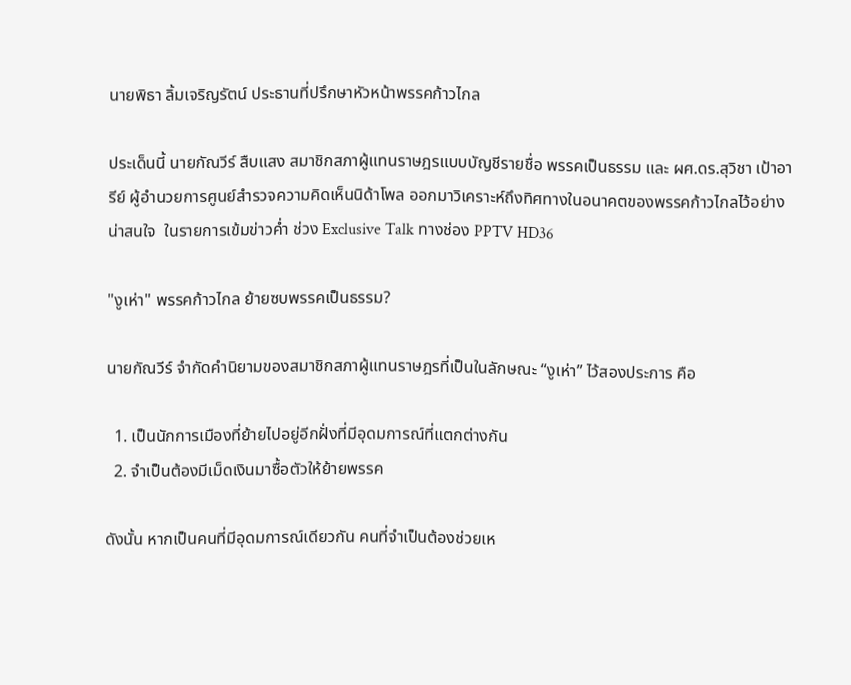นายพิธา ลิ้มเจริญรัตน์ ประธานที่ปรึกษาหัวหน้าพรรคก้าวไกล

ประเด็นนี้ นายกัณวีร์ สืบแสง สมาชิกสภาผู้แทนราษฎรแบบบัญชีรายชื่อ พรรคเป็นธรรม และ ผศ.ดร.สุวิชา เป้าอารีย์ ผู้อำนวยการศูนย์สำรวจความคิดเห็นนิด้าโพล ออกมาวิเคราะห์ถึงทิศทางในอนาคตของพรรคก้าวไกลไว้อย่างน่าสนใจ  ในรายการเข้มข่าวค่ำ ช่วง Exclusive Talk ทางช่อง PPTV HD36

"งูเห่า" พรรคก้าวไกล ย้ายซบพรรคเป็นธรรม?

นายกัณวีร์ จำกัดคำนิยามของสมาชิกสภาผู้แทนราษฎรที่เป็นในลักษณะ “งูเห่า” ไว้สองประการ คือ

  1. เป็นนักการเมืองที่ย้ายไปอยู่อีกฝั่งที่มีอุดมการณ์ที่แตกต่างกัน
  2. จำเป็นต้องมีเม็ดเงินมาซื้อตัวให้ย้ายพรรค

ดังนั้น หากเป็นคนที่มีอุดมการณ์เดียวกัน คนที่จำเป็นต้องช่วยเห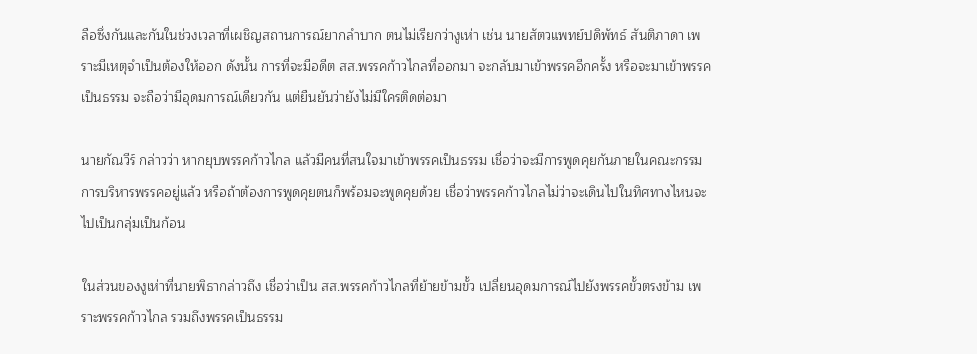ลือซึ่งกันและกันในช่วงเวลาที่เผชิญสถานการณ์ยากลำบาก ตนไม่เรียกว่างูเห่า เช่น นายสัตวแพทย์ปดิพัทธ์ สันติภาดา เพราะมีเหตุจำเป็นต้องให้ออก ดังนั้น การที่จะมีอดีต สส.พรรคก้าวไกลที่ออกมา จะกลับมาเข้าพรรคอีกครั้ง หรือจะมาเข้าพรรคเป็นธรรม จะถือว่ามีอุดมการณ์เดียวกัน แต่ยืนยันว่ายังไม่มีใครติดต่อมา

นายกัณวีร์ กล่าวว่า หากยุบพรรคก้าวไกล แล้วมีคนที่สนใจมาเข้าพรรคเป็นธรรม เชื่อว่าจะมีการพูดคุยกันภายในคณะกรรมการบริหารพรรคอยู่แล้ว หรือถ้าต้องการพูดคุยตนก็พร้อมจะพูดคุยด้วย เชื่อว่าพรรคก้าวไกลไม่ว่าจะเดินไปในทิศทางไหนจะไปเป็นกลุ่มเป็นก้อน

ในส่วนของงูเห่าที่นายพิธากล่าวถึง เชื่อว่าเป็น สส.พรรคก้าวไกลที่ย้ายข้ามขั้ว เปลี่ยนอุดมการณ์ไปยังพรรคขั้วตรงข้าม เพราะพรรคก้าวไกล รวมถึงพรรคเป็นธรรม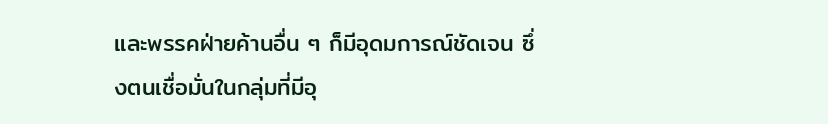และพรรคฝ่ายค้านอื่น ๆ ก็มีอุดมการณ์ชัดเจน ซึ่งตนเชื่อมั่นในกลุ่มที่มีอุ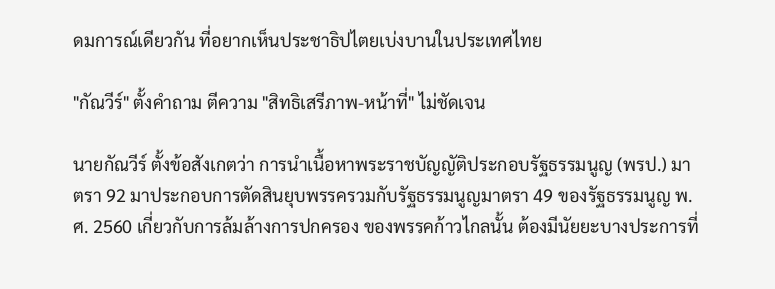ดมการณ์เดียวกัน ที่อยากเห็นประชาธิปไตยเบ่งบานในประเทศไทย

"กัณวีร์" ตั้งคำถาม ตีความ "สิทธิเสรีภาพ-หน้าที่" ไม่ชัดเจน

นายกัณวีร์ ตั้งข้อสังเกตว่า การนำเนื้อหาพระราชบัญญัติประกอบรัฐธรรมนูญ (พรป.) มาตรา 92 มาประกอบการตัดสินยุบพรรครวมกับรัฐธรรมนูญมาตรา 49 ของรัฐธรรมนูญ พ.ศ. 2560 เกี่ยวกับการล้มล้างการปกครอง ของพรรคก้าวไกลนั้น ต้องมีนัยยะบางประการที่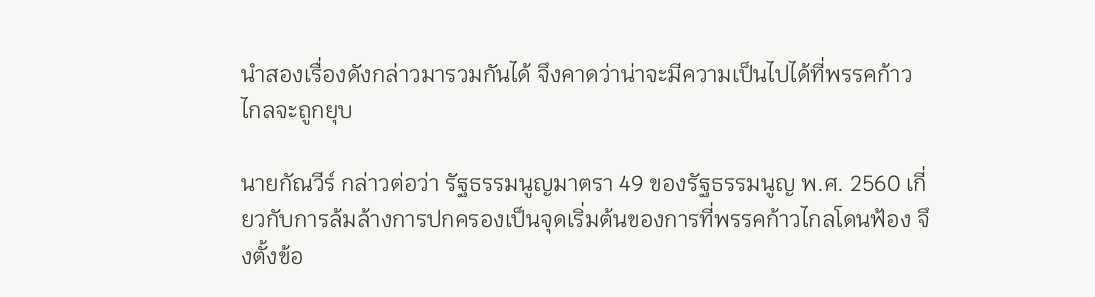นำสองเรื่องดังกล่าวมารวมกันได้ จึงคาดว่าน่าจะมีความเป็นไปได้ที่พรรคก้าวไกลจะถูกยุบ

นายกัณวีร์ กล่าวต่อว่า รัฐธรรมนูญมาตรา 49 ของรัฐธรรมนูญ พ.ศ. 2560 เกี่ยวกับการล้มล้างการปกครองเป็นจุดเริ่มต้นของการที่พรรคก้าวไกลโดนฟ้อง จึงตั้งข้อ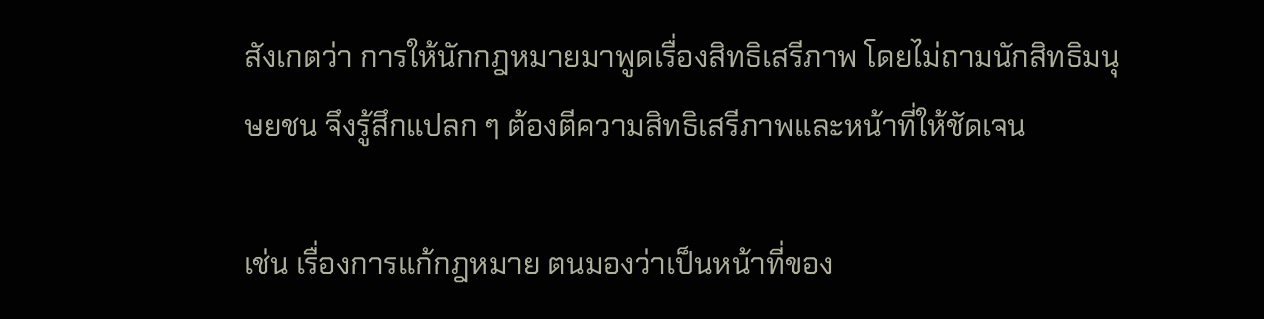สังเกตว่า การให้นักกฎหมายมาพูดเรื่องสิทธิเสรีภาพ โดยไม่ถามนักสิทธิมนุษยชน จึงรู้สึกแปลก ๆ ต้องตีความสิทธิเสรีภาพและหน้าที่ให้ชัดเจน

เช่น เรื่องการแก้กฎหมาย ตนมองว่าเป็นหน้าที่ของ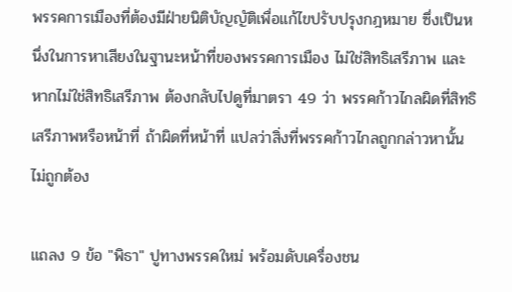พรรคการเมืองที่ต้องมีฝ่ายนิติบัญญัติเพื่อแก้ไขปรับปรุงกฎหมาย ซึ่งเป็นหนึ่งในการหาเสียงในฐานะหน้าที่ของพรรคการเมือง ไม่ใช่สิทธิเสรีภาพ และหากไม่ใช่สิทธิเสรีภาพ ต้องกลับไปดูที่มาตรา 49 ว่า พรรคก้าวไกลผิดที่สิทธิเสรีภาพหรือหน้าที่ ถ้าผิดที่หน้าที่ แปลว่าสิ่งที่พรรคก้าวไกลถูกกล่าวหานั้น ไม่ถูกต้อง

แถลง 9 ข้อ "พิธา" ปูทางพรรคใหม่ พร้อมดับเครื่องชน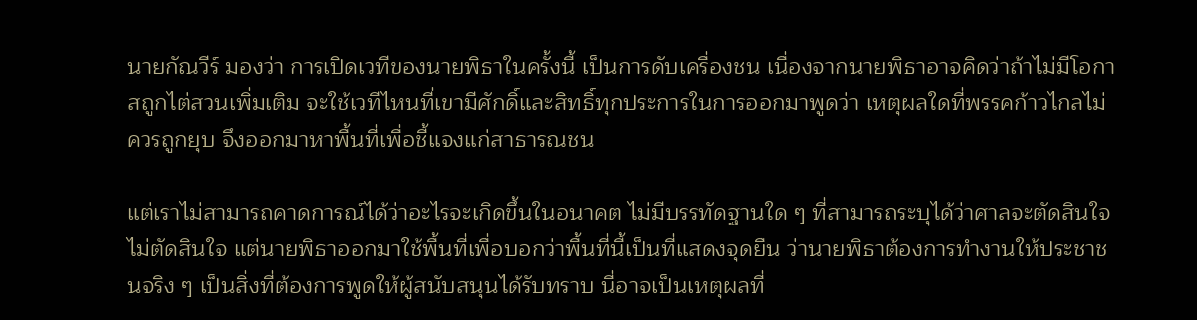นายกัณวีร์ มองว่า การเปิดเวทีของนายพิธาในครั้งนี้ เป็นการดับเครื่องชน เนื่องจากนายพิธาอาจคิดว่าถ้าไม่มีโอกาสถูกไต่สวนเพิ่มเติม จะใช้เวทีไหนที่เขามีศักดิ์และสิทธิ์ทุกประการในการออกมาพูดว่า เหตุผลใดที่พรรคก้าวไกลไม่ควรถูกยุบ จึงออกมาหาพื้นที่เพื่อชี้แจงแก่สาธารณชน

แต่เราไม่สามารถคาดการณ์ได้ว่าอะไรจะเกิดขึ้นในอนาคต ไม่มีบรรทัดฐานใด ๆ ที่สามารถระบุได้ว่าศาลจะตัดสินใจไม่ตัดสินใจ แต่นายพิธาออกมาใช้พื้นที่เพื่อบอกว่าพื้นที่นี้เป็นที่แสดงจุดยืน ว่านายพิธาต้องการทำงานให้ประชาชนจริง ๆ เป็นสิ่งที่ต้องการพูดให้ผู้สนับสนุนได้รับทราบ นี่อาจเป็นเหตุผลที่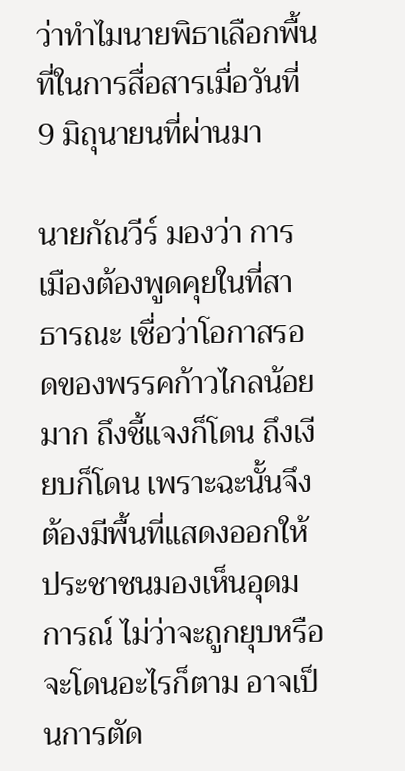ว่าทำไมนายพิธาเลือกพื้นที่ในการสื่อสารเมื่อวันที่ 9 มิถุนายนที่ผ่านมา

นายกัณวีร์ มองว่า การเมืองต้องพูดคุยในที่สาธารณะ เชื่อว่าโอกาสรอดของพรรคก้าวไกลน้อยมาก ถึงชี้แจงก็โดน ถึงเงียบก็โดน เพราะฉะนั้นจึงต้องมีพื้นที่แสดงออกให้ประชาชนมองเห็นอุดมการณ์ ไม่ว่าจะถูกยุบหรือจะโดนอะไรก็ตาม อาจเป็นการตัด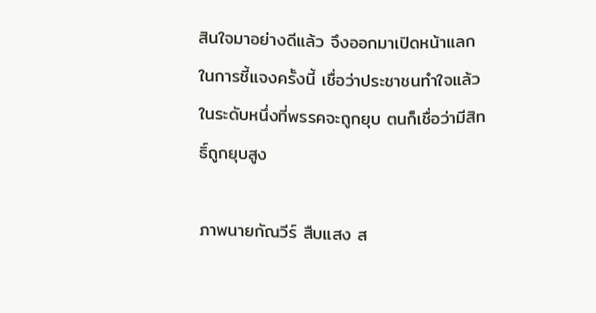สินใจมาอย่างดีแล้ว จึงออกมาเปิดหน้าแลกในการชี้แจงครั้งนี้ เชื่อว่าประชาชนทำใจแล้วในระดับหนึ่งที่พรรคจะถูกยุบ ตนก็เชื่อว่ามีสิทธิ์ถูกยุบสูง

ภาพนายกัณวีร์ สืบแสง ส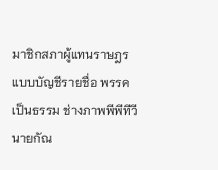มาชิกสภาผู้แทนราษฎรแบบบัญชีรายชื่อ พรรคเป็นธรรม ช่างภาพพีพีทีวี
นายกัณ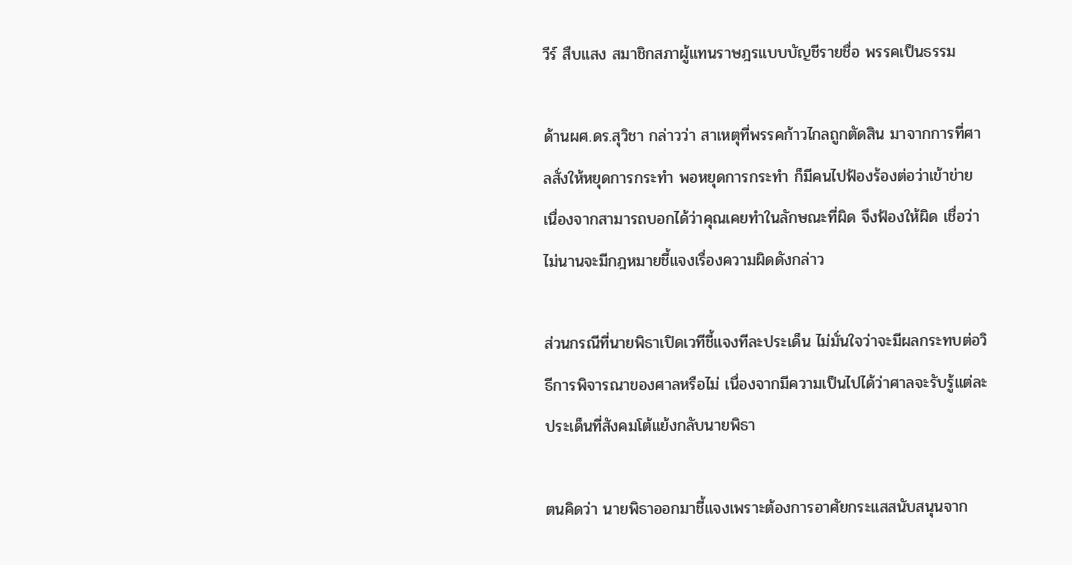วีร์ สืบแสง สมาชิกสภาผู้แทนราษฎรแบบบัญชีรายชื่อ พรรคเป็นธรรม

ด้านผศ.ดร.สุวิชา กล่าวว่า สาเหตุที่พรรคก้าวไกลถูกตัดสิน มาจากการที่ศาลสั่งให้หยุดการกระทำ พอหยุดการกระทำ ก็มีคนไปฟ้องร้องต่อว่าเข้าข่าย เนื่องจากสามารถบอกได้ว่าคุณเคยทำในลักษณะที่ผิด จึงฟ้องให้ผิด เชื่อว่าไม่นานจะมีกฎหมายชี้แจงเรื่องความผิดดังกล่าว

ส่วนกรณีที่นายพิธาเปิดเวทีชี้แจงทีละประเด็น ไม่มั่นใจว่าจะมีผลกระทบต่อวิธีการพิจารณาของศาลหรือไม่ เนื่องจากมีความเป็นไปได้ว่าศาลจะรับรู้แต่ละประเด็นที่สังคมโต้แย้งกลับนายพิธา

ตนคิดว่า นายพิธาออกมาชี้แจงเพราะต้องการอาศัยกระแสสนับสนุนจาก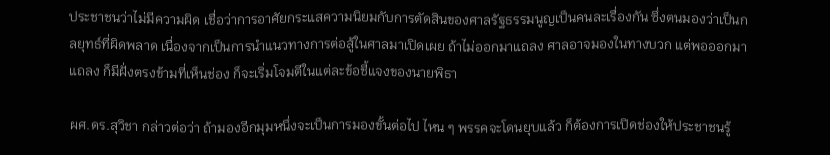ประชาชนว่าไม่มีความผิด เชื่อว่าการอาศัยกระแสความนิยมกับการตัดสินของศาลรัฐธรรมนูญเป็นคนละเรื่องกัน ซึ่งตนมองว่าเป็นกลยุทธ์ที่ผิดพลาด เนื่องจากเป็นการนำแนวทางการต่อสู้ในศาลมาเปิดเผย ถ้าไม่ออกมาแถลง ศาลอาจมองในทางบวก แต่พอออกมาแถลง ก็มีฝั่งตรงข้ามที่เห็นช่อง ก็จะเริ่มโจมตีในแต่ละข้อชี้แจงของนายพิธา

ผศ.ดร.สุวิชา กล่าวต่อว่า ถ้ามองอีกมุมหนึ่งจะเป็นการมองขั้นต่อไป ไหน ๆ พรรคจะโดนยุบแล้ว ก็ต้องการเปิดช่องให้ประชาชนรู้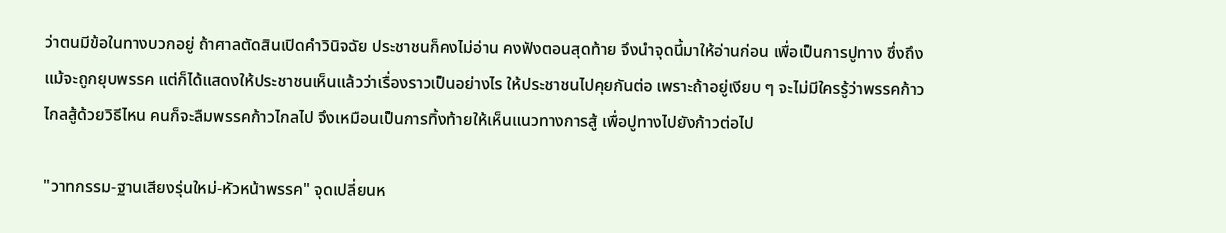ว่าตนมีข้อในทางบวกอยู่ ถ้าศาลตัดสินเปิดคำวินิจฉัย ประชาชนก็คงไม่อ่าน คงฟังตอนสุดท้าย จึงนำจุดนี้มาให้อ่านก่อน เพื่อเป็นการปูทาง ซึ่งถึงแม้จะถูกยุบพรรค แต่ก็ได้แสดงให้ประชาชนเห็นแล้วว่าเรื่องราวเป็นอย่างไร ให้ประชาชนไปคุยกันต่อ เพราะถ้าอยู่เงียบ ๆ จะไม่มีใครรู้ว่าพรรคก้าวไกลสู้ด้วยวิธีไหน คนก็จะลืมพรรคก้าวไกลไป จึงเหมือนเป็นการทิ้งท้ายให้เห็นแนวทางการสู้ เพื่อปูทางไปยังก้าวต่อไป

"วาทกรรม-ฐานเสียงรุ่นใหม่-หัวหน้าพรรค" จุดเปลี่ยนห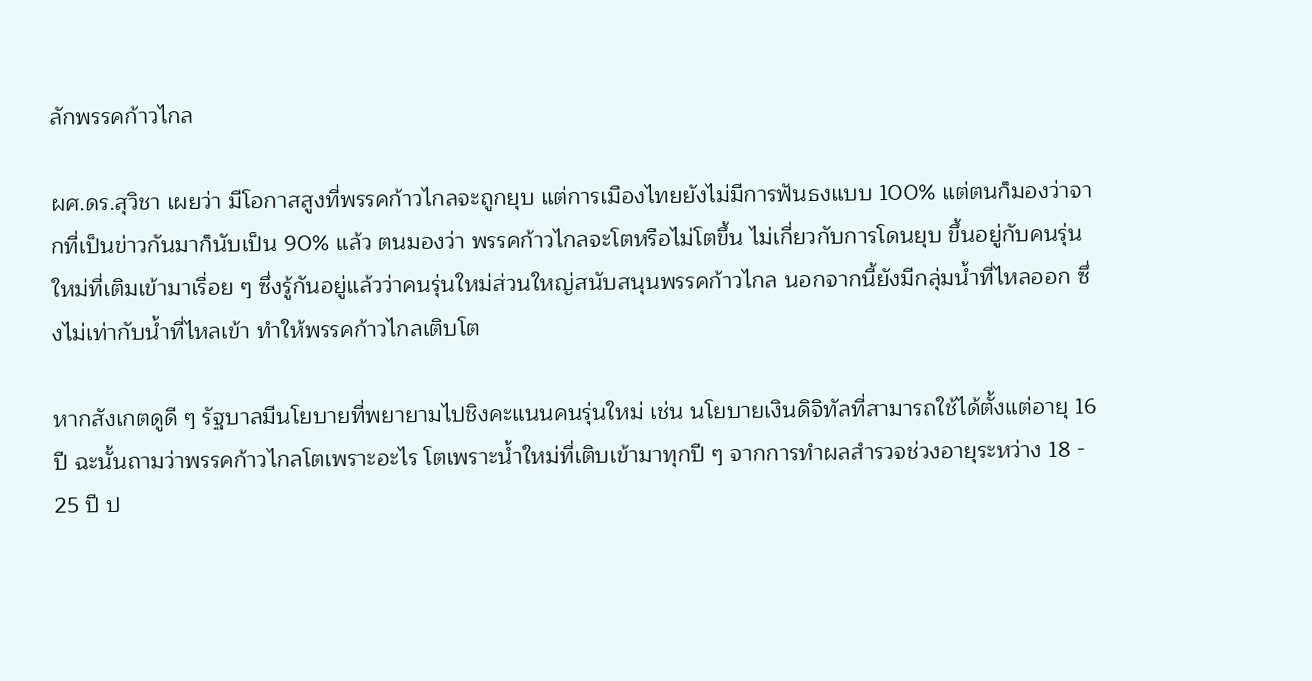ลักพรรคก้าวไกล

ผศ.ดร.สุวิชา เผยว่า มีโอกาสสูงที่พรรคก้าวไกลจะถูกยุบ แต่การเมืองไทยยังไม่มีการฟันธงแบบ 100% แต่ตนก็มองว่าจากที่เป็นข่าวกันมาก็นับเป็น 90% แล้ว ตนมองว่า พรรคก้าวไกลจะโตหรือไม่โตขึ้น ไม่เกี่ยวกับการโดนยุบ ขึ้นอยู่กับคนรุ่นใหม่ที่เติมเข้ามาเรื่อย ๆ ซึ่งรู้กันอยู่แล้วว่าคนรุ่นใหม่ส่วนใหญ่สนับสนุนพรรคก้าวไกล นอกจากนี้ยังมีกลุ่มน้ำที่ไหลออก ซึ่งไม่เท่ากับน้ำที่ไหลเข้า ทำให้พรรคก้าวไกลเติบโต

หากสังเกตดูดี ๆ รัฐบาลมีนโยบายที่พยายามไปชิงคะแนนคนรุ่นใหม่ เช่น นโยบายเงินดิจิทัลที่สามารถใช้ได้ตั้งแต่อายุ 16 ปี ฉะนั้นถามว่าพรรคก้าวไกลโตเพราะอะไร โตเพราะน้ำใหม่ที่เติบเข้ามาทุกปี ๆ จากการทำผลสำรวจช่วงอายุระหว่าง 18 - 25 ปี ป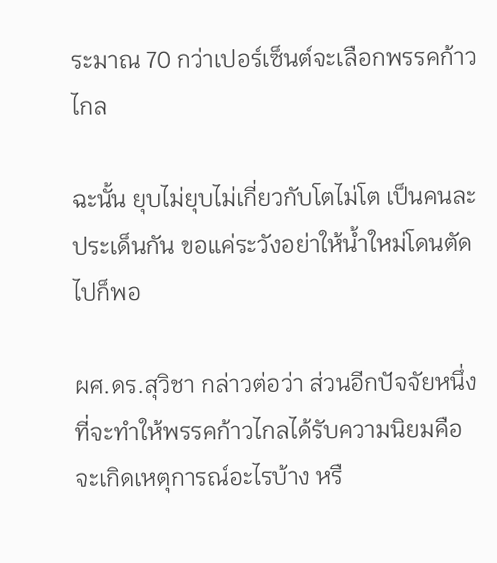ระมาณ 70 กว่าเปอร์เซ็นต์จะเลือกพรรคก้าวไกล

ฉะนั้น ยุบไม่ยุบไม่เกี่ยวกับโตไม่โต เป็นคนละประเด็นกัน ขอแค่ระวังอย่าให้น้ำใหม่โดนตัดไปก็พอ

ผศ.ดร.สุวิชา กล่าวต่อว่า ส่วนอีกปัจจัยหนึ่งที่จะทำให้พรรคก้าวไกลได้รับความนิยมคือ จะเกิดเหตุการณ์อะไรบ้าง หรื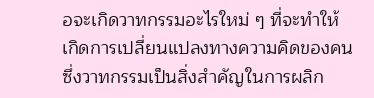อจะเกิดวาทกรรมอะไรใหม่ ๆ ที่จะทำให้เกิดการเปลี่ยนแปลงทางความคิดของคน ซึ่งวาทกรรมเป็นสิ่งสำคัญในการผลิก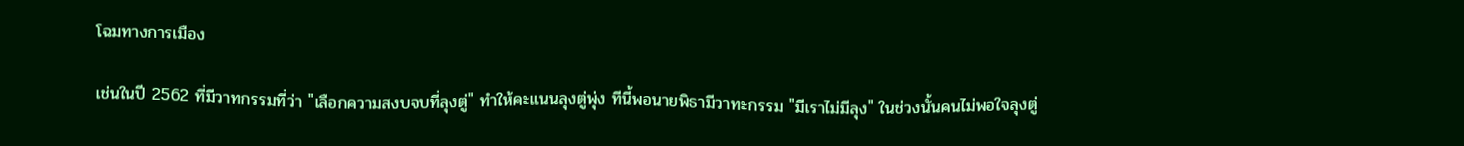โฉมทางการเมือง

เช่นในปี 2562 ที่มีวาทกรรมที่ว่า "เลือกความสงบจบที่ลุงตู่" ทำให้คะแนนลุงตู่พุ่ง ทีนี้พอนายพิธามีวาทะกรรม "มีเราไม่มีลุง" ในช่วงนั้นคนไม่พอใจลุงตู่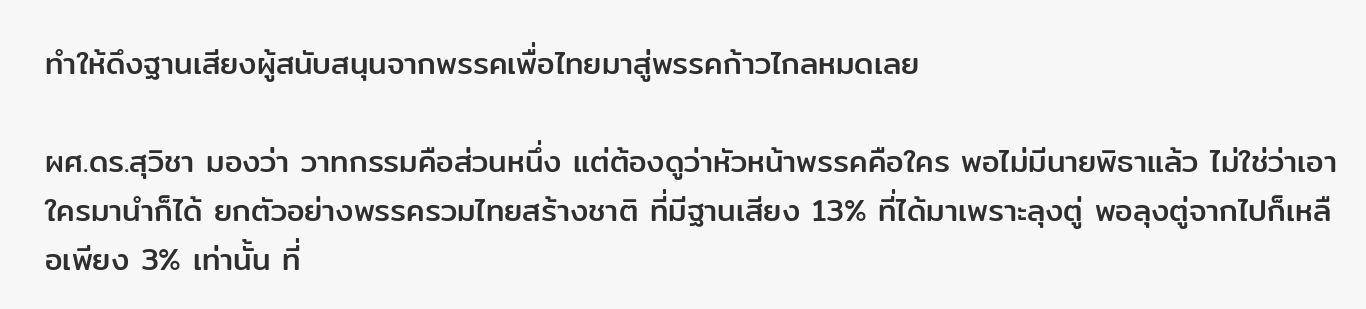ทำให้ดึงฐานเสียงผู้สนับสนุนจากพรรคเพื่อไทยมาสู่พรรคก้าวไกลหมดเลย

ผศ.ดร.สุวิชา มองว่า วาทกรรมคือส่วนหนึ่ง แต่ต้องดูว่าหัวหน้าพรรคคือใคร พอไม่มีนายพิธาแล้ว ไม่ใช่ว่าเอาใครมานำก็ได้ ยกตัวอย่างพรรครวมไทยสร้างชาติ ที่มีฐานเสียง 13% ที่ได้มาเพราะลุงตู่ พอลุงตู่จากไปก็เหลือเพียง 3% เท่านั้น ที่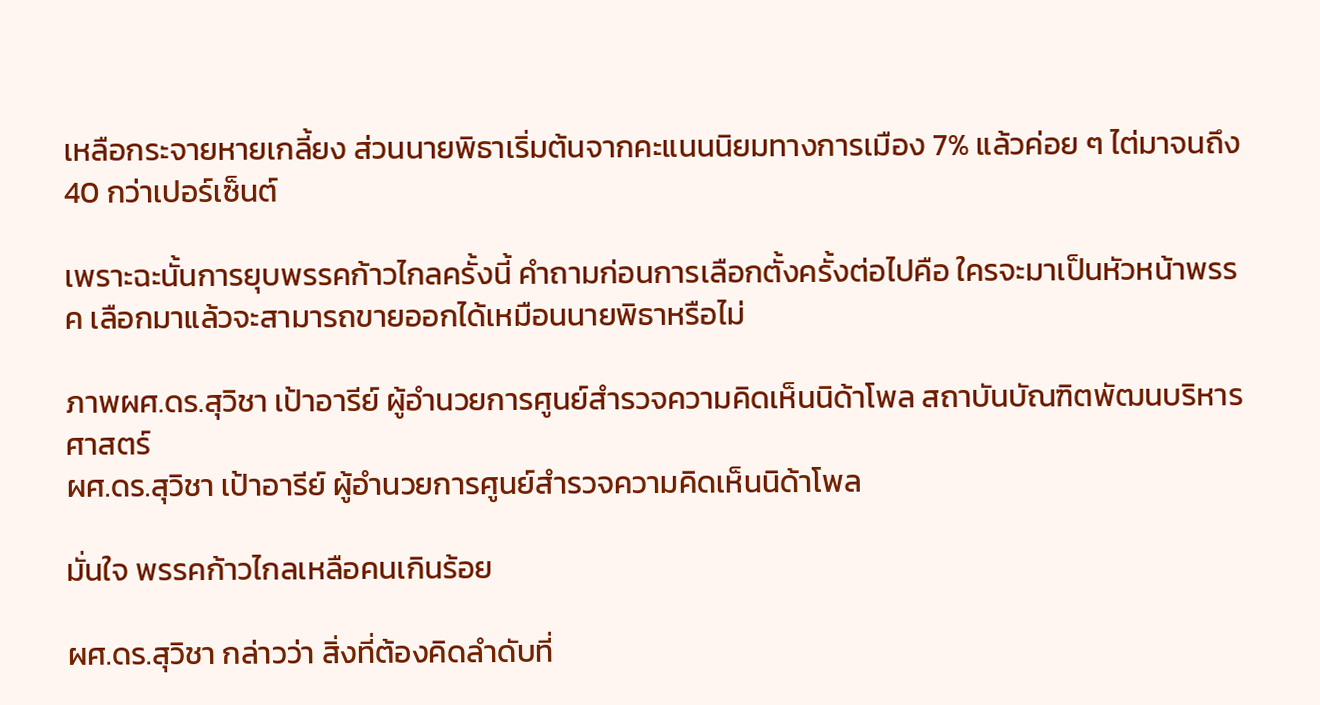เหลือกระจายหายเกลี้ยง ส่วนนายพิธาเริ่มต้นจากคะแนนนิยมทางการเมือง 7% แล้วค่อย ๆ ไต่มาจนถึง 40 กว่าเปอร์เซ็นต์

เพราะฉะนั้นการยุบพรรคก้าวไกลครั้งนี้ คำถามก่อนการเลือกตั้งครั้งต่อไปคือ ใครจะมาเป็นหัวหน้าพรรค เลือกมาแล้วจะสามารถขายออกได้เหมือนนายพิธาหรือไม่

ภาพผศ.ดร.สุวิชา เป้าอารีย์ ผู้อำนวยการศูนย์สำรวจความคิดเห็นนิด้าโพล สถาบันบัณฑิตพัฒนบริหารศาสตร์
ผศ.ดร.สุวิชา เป้าอารีย์ ผู้อำนวยการศูนย์สำรวจความคิดเห็นนิด้าโพล

มั่นใจ พรรคก้าวไกลเหลือคนเกินร้อย

ผศ.ดร.สุวิชา กล่าวว่า สิ่งที่ต้องคิดลำดับที่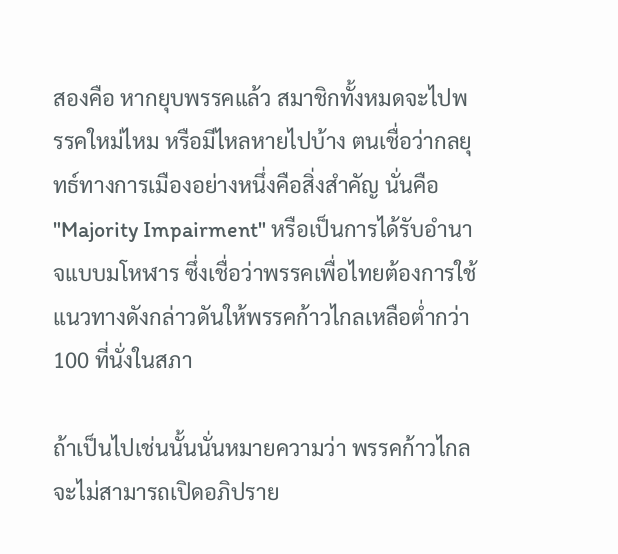สองคือ หากยุบพรรคแล้ว สมาชิกทั้งหมดจะไปพรรคใหม่ไหม หรือมีไหลหายไปบ้าง ตนเชื่อว่ากลยุทธ์ทางการเมืองอย่างหนึ่งคือสิ่งสำคัญ นั่นคือ "Majority Impairment" หรือเป็นการได้รับอำนาจแบบมโหฬาร ซึ่งเชื่อว่าพรรคเพื่อไทยต้องการใช้แนวทางดังกล่าวดันให้พรรคก้าวไกลเหลือต่ำกว่า 100 ที่นั่งในสภา

ถ้าเป็นไปเช่นนั้นนั่นหมายความว่า พรรคก้าวไกลจะไม่สามารถเปิดอภิปราย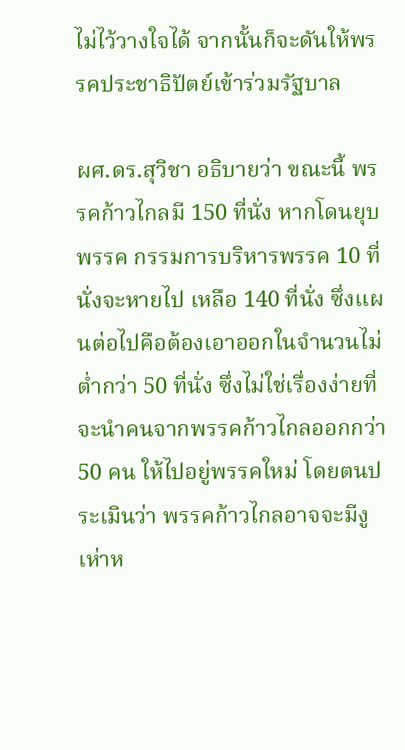ไม่ไว้วางใจได้ จากนั้นก็จะดันให้พรรคประชาธิปัตย์เข้าร่วมรัฐบาล

ผศ.ดร.สุวิชา อธิบายว่า ขณะนี้ พรรคก้าวไกลมี 150 ที่นั่ง หากโดนยุบพรรค กรรมการบริหารพรรค 10 ที่นั่งจะหายไป เหลือ 140 ที่นั่ง ซึ่งแผนต่อไปคือต้องเอาออกในจำนวนไม่ต่ำกว่า 50 ที่นั่ง ซึ่งไม่ใช่เรื่องง่ายที่จะนำคนจากพรรคก้าวไกลออกกว่า 50 คน ให้ไปอยู่พรรคใหม่ โดยตนประเมินว่า พรรคก้าวไกลอาจจะมีงูเห่าห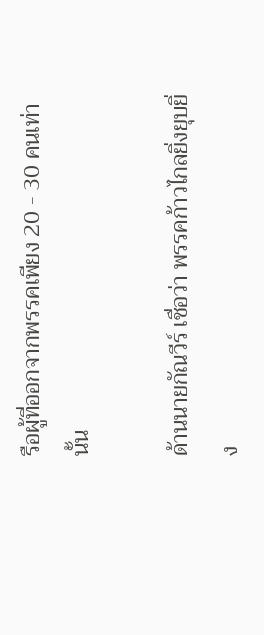รือผู้ที่ออกจากพรรคเพียง 20 - 30 คนเท่านั้น

ด้านนายกัณวีร์ เชื่อว่า พรรคก้าวไกลยิ่งยุบยิ่ง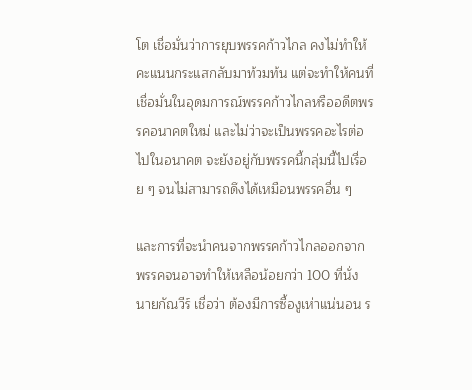โต เชื่อมั่นว่าการยุบพรรคก้าวไกล คงไม่ทำให้คะแนนกระแสกลับมาท้วมท้น แต่จะทำให้คนที่เชื่อมั่นในอุดมการณ์พรรคก้าวไกลหรืออดีตพรรคอนาคตใหม่ และไม่ว่าจะเป็นพรรคอะไรต่อไปในอนาคต จะยังอยู่กับพรรคนี้กลุ่มนี้ไปเรื่อย ๆ จนไม่สามารถดึงได้เหมือนพรรคอื่น ๆ

และการที่จะนำคนจากพรรคก้าวไกลออกจากพรรคจนอาจทำให้เหลือน้อยกว่า 100 ที่นั่ง นายกัณวีร์ เชื่อว่า ต้องมีการซื้องูเห่าแน่นอน ร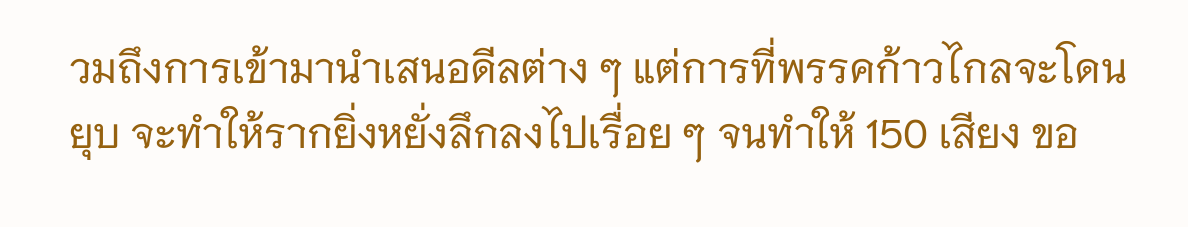วมถึงการเข้ามานำเสนอดีลต่าง ๆ แต่การที่พรรคก้าวไกลจะโดนยุบ จะทำให้รากยิ่งหยั่งลึกลงไปเรื่อย ๆ จนทำให้ 150 เสียง ขอ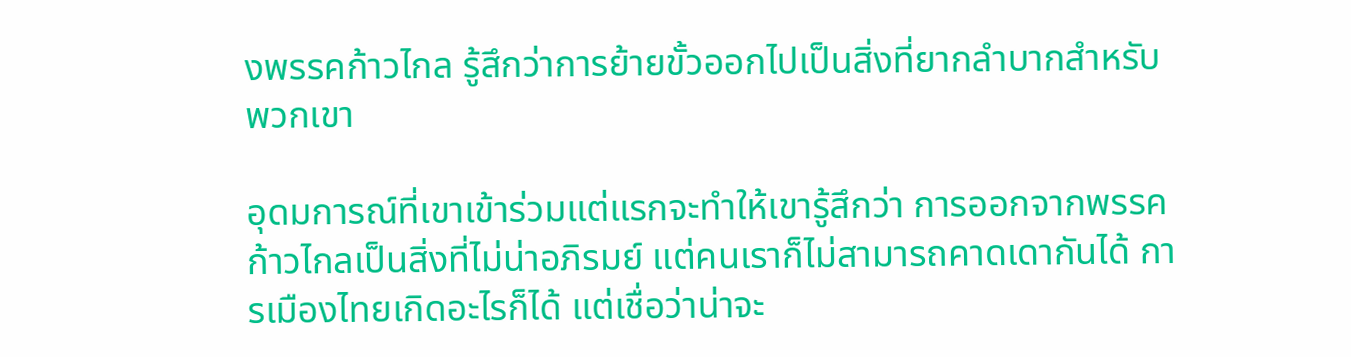งพรรคก้าวไกล รู้สึกว่าการย้ายขั้วออกไปเป็นสิ่งที่ยากลำบากสำหรับพวกเขา

อุดมการณ์ที่เขาเข้าร่วมแต่แรกจะทำให้เขารู้สึกว่า การออกจากพรรคก้าวไกลเป็นสิ่งที่ไม่น่าอภิรมย์ แต่คนเราก็ไม่สามารถคาดเดากันได้ การเมืองไทยเกิดอะไรก็ได้ แต่เชื่อว่าน่าจะ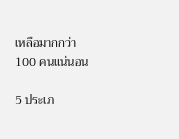เหลือมากกว่า 100 คนแน่นอน

5 ประเภ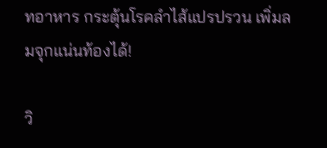ทอาหาร กระตุ้นโรคลำไส้แปรปรวน เพิ่มลมจุกแน่นท้องได้!

วิ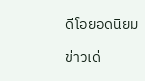ดีโอยอดนิยม

ข่าวเด่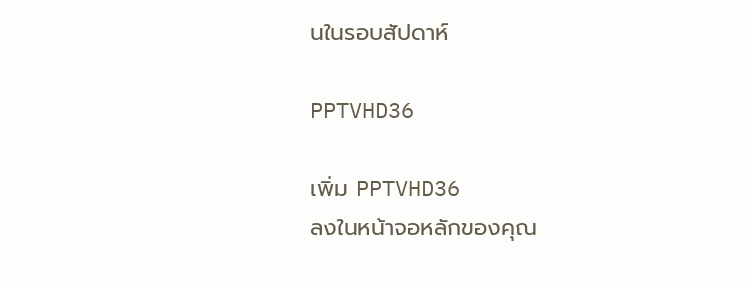นในรอบสัปดาห์

PPTVHD36

เพิ่ม PPTVHD36
ลงในหน้าจอหลักของคุณ